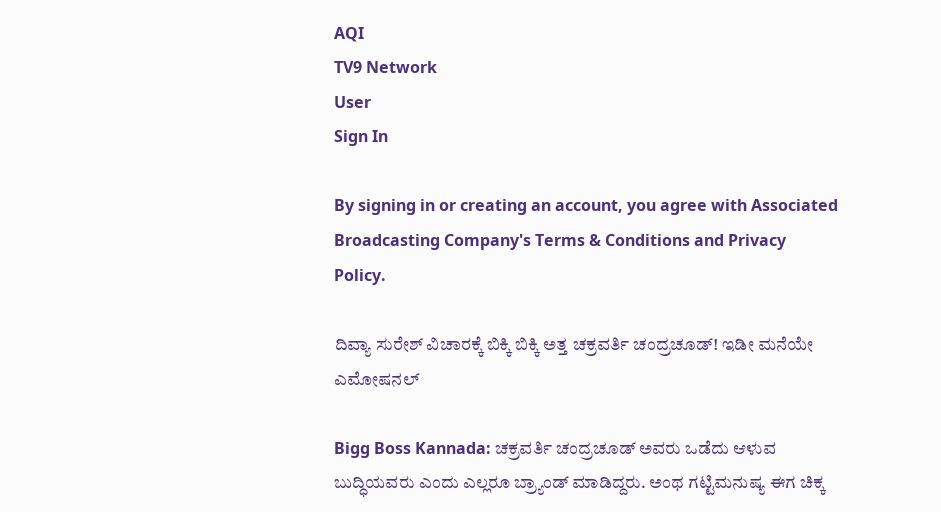AQI
TV9 Network
User
Sign In

By signing in or creating an account, you agree with Associated Broadcasting Company's Terms & Conditions and Privacy Policy.

ದಿವ್ಯಾ ಸುರೇಶ್ ವಿಚಾರಕ್ಕೆ ಬಿಕ್ಕಿ ಬಿಕ್ಕಿ ಅತ್ತ ಚಕ್ರವರ್ತಿ ಚಂದ್ರಚೂಡ್! ಇಡೀ ಮನೆಯೇ ಎಮೋಷನಲ್

Bigg Boss Kannada: ಚಕ್ರವರ್ತಿ ಚಂದ್ರಚೂಡ್ ಅವರು ಒಡೆದು ಆಳುವ ಬುದ್ಧಿಯವರು ಎಂದು ಎಲ್ಲರೂ ಬ್ರ್ಯಾಂಡ್ ಮಾಡಿದ್ದರು. ಅಂಥ ಗಟ್ಟಿಮನುಷ್ಯ ಈಗ ಚಿಕ್ಕ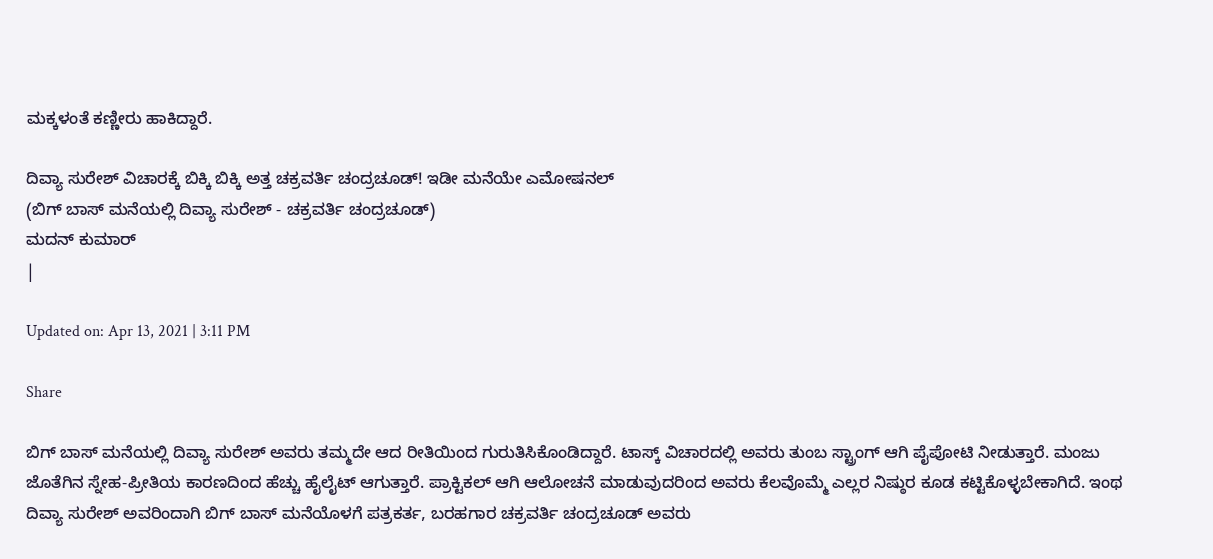ಮಕ್ಕಳಂತೆ ಕಣ್ಣೀರು ಹಾಕಿದ್ದಾರೆ.

ದಿವ್ಯಾ ಸುರೇಶ್ ವಿಚಾರಕ್ಕೆ ಬಿಕ್ಕಿ ಬಿಕ್ಕಿ ಅತ್ತ ಚಕ್ರವರ್ತಿ ಚಂದ್ರಚೂಡ್! ಇಡೀ ಮನೆಯೇ ಎಮೋಷನಲ್
(ಬಿಗ್ ಬಾಸ್ ಮನೆಯಲ್ಲಿ ದಿವ್ಯಾ ಸುರೇಶ್ - ಚಕ್ರವರ್ತಿ ಚಂದ್ರಚೂಡ್)
ಮದನ್ ಕುಮಾರ್
|

Updated on: Apr 13, 2021 | 3:11 PM

Share

ಬಿಗ್ ಬಾಸ್ ಮನೆಯಲ್ಲಿ ದಿವ್ಯಾ ಸುರೇಶ್ ಅವರು ತಮ್ಮದೇ ಆದ ರೀತಿಯಿಂದ ಗುರುತಿಸಿಕೊಂಡಿದ್ದಾರೆ. ಟಾಸ್ಕ್ ವಿಚಾರದಲ್ಲಿ ಅವರು ತುಂಬ ಸ್ಟ್ರಾಂಗ್ ಆಗಿ ಪೈಪೋಟಿ ನೀಡುತ್ತಾರೆ. ಮಂಜು ಜೊತೆಗಿನ ಸ್ನೇಹ-ಪ್ರೀತಿಯ ಕಾರಣದಿಂದ ಹೆಚ್ಚು ಹೈಲೈಟ್ ಆಗುತ್ತಾರೆ. ಪ್ರಾಕ್ಟಿಕಲ್ ಆಗಿ ಆಲೋಚನೆ ಮಾಡುವುದರಿಂದ ಅವರು ಕೆಲವೊಮ್ಮೆ ಎಲ್ಲರ ನಿಷ್ಠುರ ಕೂಡ ಕಟ್ಟಿಕೊಳ್ಳಬೇಕಾಗಿದೆ. ಇಂಥ ದಿವ್ಯಾ ಸುರೇಶ್ ಅವರಿಂದಾಗಿ ಬಿಗ್ ಬಾಸ್ ಮನೆಯೊಳಗೆ ಪತ್ರಕರ್ತ, ಬರಹಗಾರ ಚಕ್ರವರ್ತಿ ಚಂದ್ರಚೂಡ್ ಅವರು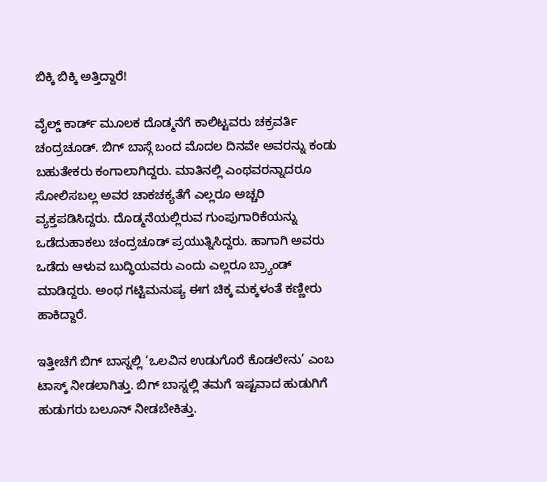ಬಿಕ್ಕಿ ಬಿಕ್ಕಿ ಅತ್ತಿದ್ದಾರೆ!

ವೈಲ್ಡ್ ಕಾರ್ಡ್ ಮೂಲಕ ದೊಡ್ಮನೆಗೆ ಕಾಲಿಟ್ಟವರು ಚಕ್ರವರ್ತಿ ಚಂದ್ರಚೂಡ್. ಬಿಗ್ ಬಾಸ್ಗೆ ಬಂದ ಮೊದಲ ದಿನವೇ ಅವರನ್ನು ಕಂಡು ಬಹುತೇಕರು ಕಂಗಾಲಾಗಿದ್ದರು. ಮಾತಿನಲ್ಲಿ ಎಂಥವರನ್ನಾದರೂ ಸೋಲಿಸಬಲ್ಲ ಅವರ ಚಾಕಚಕ್ಯತೆಗೆ ಎಲ್ಲರೂ ಅಚ್ಚರಿ ವ್ಯಕ್ತಪಡಿಸಿದ್ದರು. ದೊಡ್ಮನೆಯಲ್ಲಿರುವ ಗುಂಪುಗಾರಿಕೆಯನ್ನು ಒಡೆದುಹಾಕಲು ಚಂದ್ರಚೂಡ್ ಪ್ರಯುತ್ನಿಸಿದ್ದರು. ಹಾಗಾಗಿ ಅವರು ಒಡೆದು ಆಳುವ ಬುದ್ಧಿಯವರು ಎಂದು ಎಲ್ಲರೂ ಬ್ರ್ಯಾಂಡ್ ಮಾಡಿದ್ದರು. ಅಂಥ ಗಟ್ಟಿಮನುಷ್ಯ ಈಗ ಚಿಕ್ಕ ಮಕ್ಕಳಂತೆ ಕಣ್ಣೀರು ಹಾಕಿದ್ದಾರೆ.

ಇತ್ತೀಚೆಗೆ ಬಿಗ್ ಬಾಸ್ನಲ್ಲಿ ‘ಒಲವಿನ ಉಡುಗೊರೆ ಕೊಡಲೇನು’ ಎಂಬ ಟಾಸ್ಕ್ ನೀಡಲಾಗಿತ್ತು. ಬಿಗ್ ಬಾಸ್ನಲ್ಲಿ ತಮಗೆ ಇಷ್ಟವಾದ ಹುಡುಗಿಗೆ ಹುಡುಗರು ಬಲೂನ್ ನೀಡಬೇಕಿತ್ತು.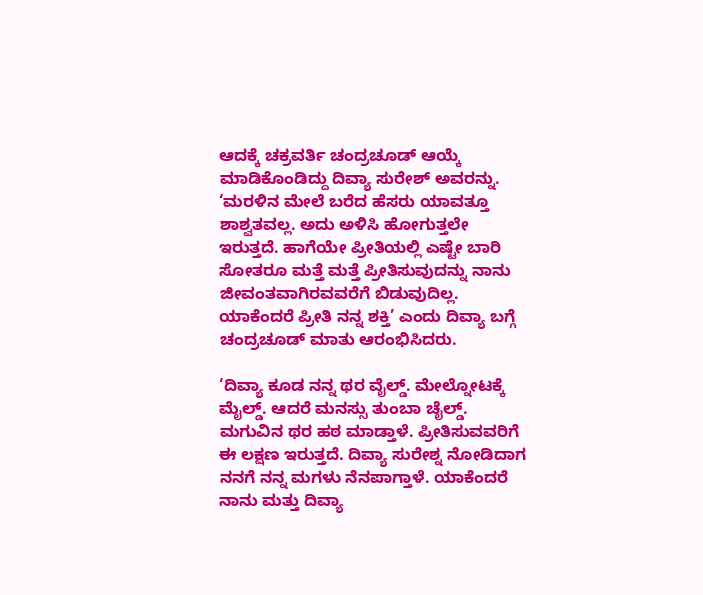ಆದಕ್ಕೆ ಚಕ್ರವರ್ತಿ ಚಂದ್ರಚೂಡ್ ಆಯ್ಕೆ ಮಾಡಿಕೊಂಡಿದ್ದು ದಿವ್ಯಾ ಸುರೇಶ್ ಅವರನ್ನು. ‘ಮರಳಿನ ಮೇಲೆ ಬರೆದ ಹೆಸರು ಯಾವತ್ತೂ ಶಾಶ್ವತವಲ್ಲ. ಅದು ಅಳಿಸಿ ಹೋಗುತ್ತಲೇ ಇರುತ್ತದೆ. ಹಾಗೆಯೇ ಪ್ರೀತಿಯಲ್ಲಿ ಎಷ್ಟೇ ಬಾರಿ ಸೋತರೂ ಮತ್ತೆ ಮತ್ತೆ ಪ್ರೀತಿಸುವುದನ್ನು ನಾನು ಜೀವಂತವಾಗಿರವವರೆಗೆ ಬಿಡುವುದಿಲ್ಲ. ಯಾಕೆಂದರೆ ಪ್ರೀತಿ ನನ್ನ ಶಕ್ತಿ’ ಎಂದು ದಿವ್ಯಾ ಬಗ್ಗೆ ಚಂದ್ರಚೂಡ್ ಮಾತು ಆರಂಭಿಸಿದರು.

‘ದಿವ್ಯಾ ಕೂಡ ನನ್ನ ಥರ ವೈಲ್ಡ್. ಮೇಲ್ನೋಟಕ್ಕೆ ಮೈಲ್ಡ್. ಆದರೆ ಮನಸ್ಸು ತುಂಬಾ ಚೈಲ್ಡ್. ಮಗುವಿನ ಥರ ಹಠ ಮಾಡ್ತಾಳೆ. ಪ್ರೀತಿಸುವವರಿಗೆ ಈ ಲಕ್ಷಣ ಇರುತ್ತದೆ. ದಿವ್ಯಾ ಸುರೇಶ್ನ ನೋಡಿದಾಗ ನನಗೆ ನನ್ನ ಮಗಳು ನೆನಪಾಗ್ತಾಳೆ. ಯಾಕೆಂದರೆ ನಾನು ಮತ್ತು ದಿವ್ಯಾ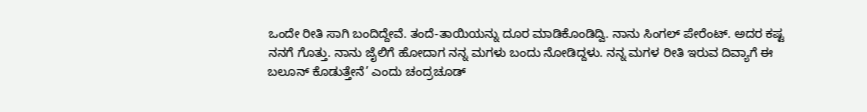ಒಂದೇ ರೀತಿ ಸಾಗಿ ಬಂದಿದ್ದೇವೆ. ತಂದೆ-ತಾಯಿಯನ್ನು ದೂರ ಮಾಡಿಕೊಂಡಿದ್ವಿ. ನಾನು ಸಿಂಗಲ್ ಪೇರೆಂಟ್. ಅದರ ಕಷ್ಟ ನನಗೆ ಗೊತ್ತು. ನಾನು ಜೈಲಿಗೆ ಹೋದಾಗ ನನ್ನ ಮಗಳು ಬಂದು ನೋಡಿದ್ದಳು. ನನ್ನ ಮಗಳ ರೀತಿ ಇರುವ ದಿವ್ಯಾಗೆ ಈ ಬಲೂನ್ ಕೊಡುತ್ತೇನೆ’ ಎಂದು ಚಂದ್ರಚೂಡ್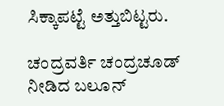ಸಿಕ್ಕಾಪಟ್ಟೆ ಅತ್ತುಬಿಟ್ಟರು.

ಚಂದ್ರವರ್ತಿ ಚಂದ್ರಚೂಡ್ ನೀಡಿದ ಬಲೂನ್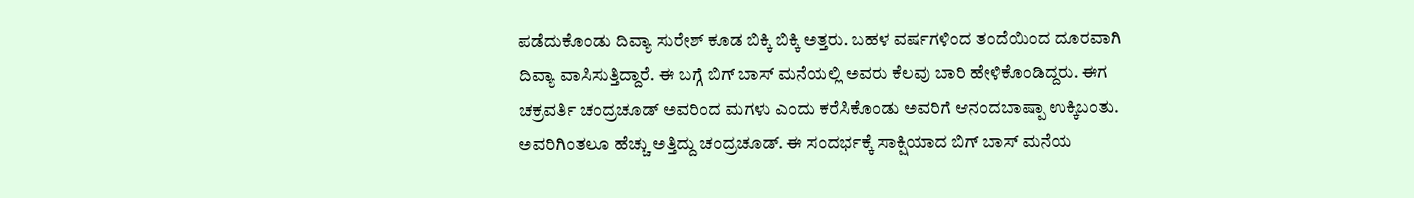ಪಡೆದುಕೊಂಡು ದಿವ್ಯಾ ಸುರೇಶ್ ಕೂಡ ಬಿಕ್ಕಿ ಬಿಕ್ಕಿ ಅತ್ತರು. ಬಹಳ ವರ್ಷಗಳಿಂದ ತಂದೆಯಿಂದ ದೂರವಾಗಿ ದಿವ್ಯಾ ವಾಸಿಸುತ್ತಿದ್ದಾರೆ. ಈ ಬಗ್ಗೆ ಬಿಗ್ ಬಾಸ್ ಮನೆಯಲ್ಲಿ ಅವರು ಕೆಲವು ಬಾರಿ ಹೇಳಿಕೊಂಡಿದ್ದರು. ಈಗ ಚಕ್ರವರ್ತಿ ಚಂದ್ರಚೂಡ್ ಅವರಿಂದ ಮಗಳು ಎಂದು ಕರೆಸಿಕೊಂಡು ಅವರಿಗೆ ಆನಂದಬಾಷ್ಪಾ ಉಕ್ಕಿಬಂತು. ಅವರಿಗಿಂತಲೂ ಹೆಚ್ಚು ಅತ್ತಿದ್ದು ಚಂದ್ರಚೂಡ್. ಈ ಸಂದರ್ಭಕ್ಕೆ ಸಾಕ್ಷಿಯಾದ ಬಿಗ್ ಬಾಸ್ ಮನೆಯ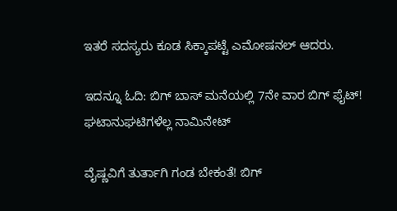ಇತರೆ ಸದಸ್ಯರು ಕೂಡ ಸಿಕ್ಕಾಪಟ್ಟೆ ಎಮೋಷನಲ್ ಆದರು.

ಇದನ್ನೂ ಓದಿ: ಬಿಗ್ ಬಾಸ್ ಮನೆಯಲ್ಲಿ 7ನೇ ವಾರ ಬಿಗ್ ಫೈಟ್! ಘಟಾನುಘಟಿಗಳೆಲ್ಲ ನಾಮಿನೇಟ್

ವೈಷ್ಣವಿಗೆ ತುರ್ತಾಗಿ ಗಂಡ ಬೇಕಂತೆ! ಬಿಗ್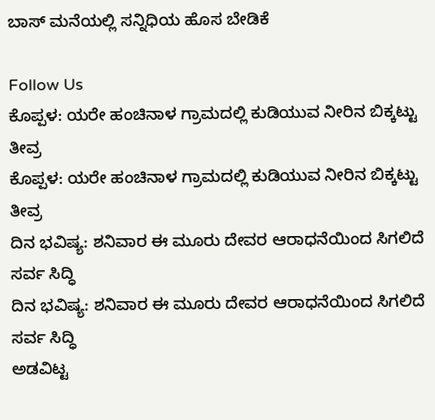ಬಾಸ್ ಮನೆಯಲ್ಲಿ ಸನ್ನಿಧಿಯ ಹೊಸ ಬೇಡಿಕೆ

Follow Us
ಕೊಪ್ಪಳ: ಯರೇ ಹಂಚಿನಾಳ ಗ್ರಾಮದಲ್ಲಿ ಕುಡಿಯುವ ನೀರಿನ ಬಿಕ್ಕಟ್ಟು ತೀವ್ರ
ಕೊಪ್ಪಳ: ಯರೇ ಹಂಚಿನಾಳ ಗ್ರಾಮದಲ್ಲಿ ಕುಡಿಯುವ ನೀರಿನ ಬಿಕ್ಕಟ್ಟು ತೀವ್ರ
ದಿನ ಭವಿಷ್ಯ: ಶನಿವಾರ ಈ ಮೂರು ದೇವರ ಆರಾಧನೆಯಿಂದ ಸಿಗಲಿದೆ ಸರ್ವ ಸಿದ್ಧಿ
ದಿನ ಭವಿಷ್ಯ: ಶನಿವಾರ ಈ ಮೂರು ದೇವರ ಆರಾಧನೆಯಿಂದ ಸಿಗಲಿದೆ ಸರ್ವ ಸಿದ್ಧಿ
ಅಡವಿಟ್ಟ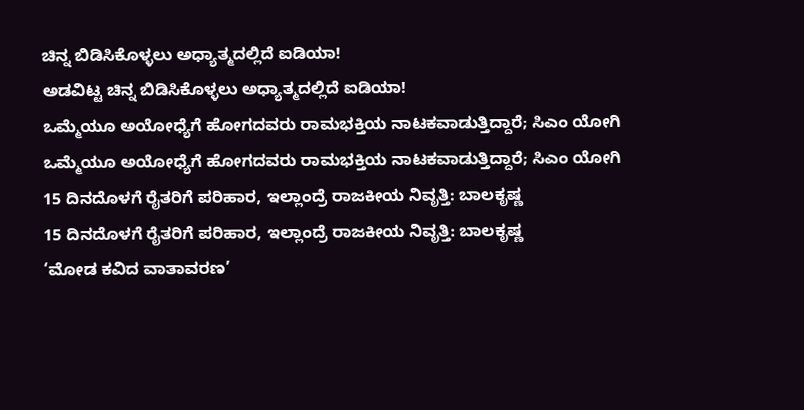ಚಿನ್ನ ಬಿಡಿಸಿಕೊಳ್ಳಲು ಅಧ್ಯಾತ್ಮದಲ್ಲಿದೆ ಐಡಿಯಾ!
ಅಡವಿಟ್ಟ ಚಿನ್ನ ಬಿಡಿಸಿಕೊಳ್ಳಲು ಅಧ್ಯಾತ್ಮದಲ್ಲಿದೆ ಐಡಿಯಾ!
ಒಮ್ಮೆಯೂ ಅಯೋಧ್ಯೆಗೆ ಹೋಗದವರು ರಾಮಭಕ್ತಿಯ ನಾಟಕವಾಡುತ್ತಿದ್ದಾರೆ; ಸಿಎಂ ಯೋಗಿ
ಒಮ್ಮೆಯೂ ಅಯೋಧ್ಯೆಗೆ ಹೋಗದವರು ರಾಮಭಕ್ತಿಯ ನಾಟಕವಾಡುತ್ತಿದ್ದಾರೆ; ಸಿಎಂ ಯೋಗಿ
15 ದಿನದೊಳಗೆ ರೈತರಿಗೆ ಪರಿಹಾರ, ಇಲ್ಲಾಂದ್ರೆ ರಾಜಕೀಯ ನಿವೃತ್ತಿ: ಬಾಲಕೃಷ್ಣ
15 ದಿನದೊಳಗೆ ರೈತರಿಗೆ ಪರಿಹಾರ, ಇಲ್ಲಾಂದ್ರೆ ರಾಜಕೀಯ ನಿವೃತ್ತಿ: ಬಾಲಕೃಷ್ಣ
‘ಮೋಡ ಕವಿದ ವಾತಾವರಣ’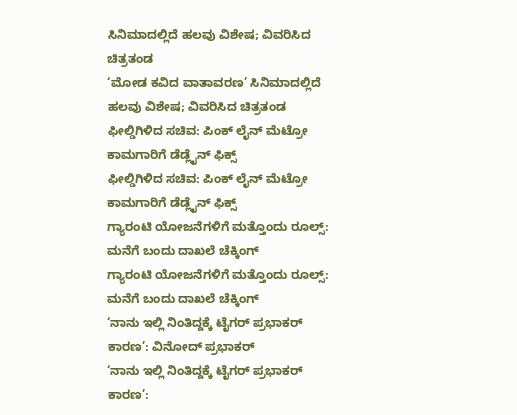ಸಿನಿಮಾದಲ್ಲಿದೆ ಹಲವು ವಿಶೇಷ; ವಿವರಿಸಿದ ಚಿತ್ರತಂಡ
‘ಮೋಡ ಕವಿದ ವಾತಾವರಣ’ ಸಿನಿಮಾದಲ್ಲಿದೆ ಹಲವು ವಿಶೇಷ; ವಿವರಿಸಿದ ಚಿತ್ರತಂಡ
ಫೀಲ್ಡಿಗಿಳಿದ ಸಚಿವ: ಪಿಂಕ್ ಲೈನ್ ಮೆಟ್ರೋ ಕಾಮಗಾರಿಗೆ ಡೆಡ್ಲೈನ್ ಫಿಕ್ಸ್
ಫೀಲ್ಡಿಗಿಳಿದ ಸಚಿವ: ಪಿಂಕ್ ಲೈನ್ ಮೆಟ್ರೋ ಕಾಮಗಾರಿಗೆ ಡೆಡ್ಲೈನ್ ಫಿಕ್ಸ್
ಗ್ಯಾರಂಟಿ ಯೋಜನೆಗಳಿಗೆ ಮತ್ತೊಂದು ರೂಲ್ಸ್: ಮನೆಗೆ ಬಂದು ದಾಖಲೆ ಚೆಕ್ಕಿಂಗ್
ಗ್ಯಾರಂಟಿ ಯೋಜನೆಗಳಿಗೆ ಮತ್ತೊಂದು ರೂಲ್ಸ್: ಮನೆಗೆ ಬಂದು ದಾಖಲೆ ಚೆಕ್ಕಿಂಗ್
‘ನಾನು ಇಲ್ಲಿ ನಿಂತಿದ್ದಕ್ಕೆ ಟೈಗರ್ ಪ್ರಭಾಕರ್ ಕಾರಣ’: ವಿನೋದ್ ಪ್ರಭಾಕರ್
‘ನಾನು ಇಲ್ಲಿ ನಿಂತಿದ್ದಕ್ಕೆ ಟೈಗರ್ ಪ್ರಭಾಕರ್ ಕಾರಣ’: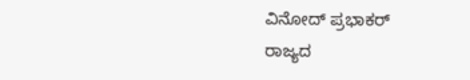ವಿನೋದ್ ಪ್ರಭಾಕರ್
ರಾಜ್ಯದ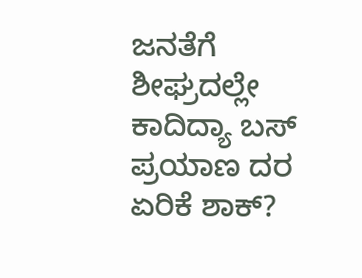ಜನತೆಗೆ ಶೀಘ್ರದಲ್ಲೇ ಕಾದಿದ್ಯಾ ಬಸ್ ಪ್ರಯಾಣ ದರ ಏರಿಕೆ ಶಾಕ್?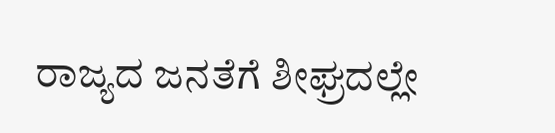ರಾಜ್ಯದ ಜನತೆಗೆ ಶೀಘ್ರದಲ್ಲೇ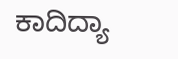ಕಾದಿದ್ಯಾ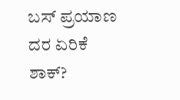ಬಸ್ ಪ್ರಯಾಣ ದರ ಏರಿಕೆ ಶಾಕ್?